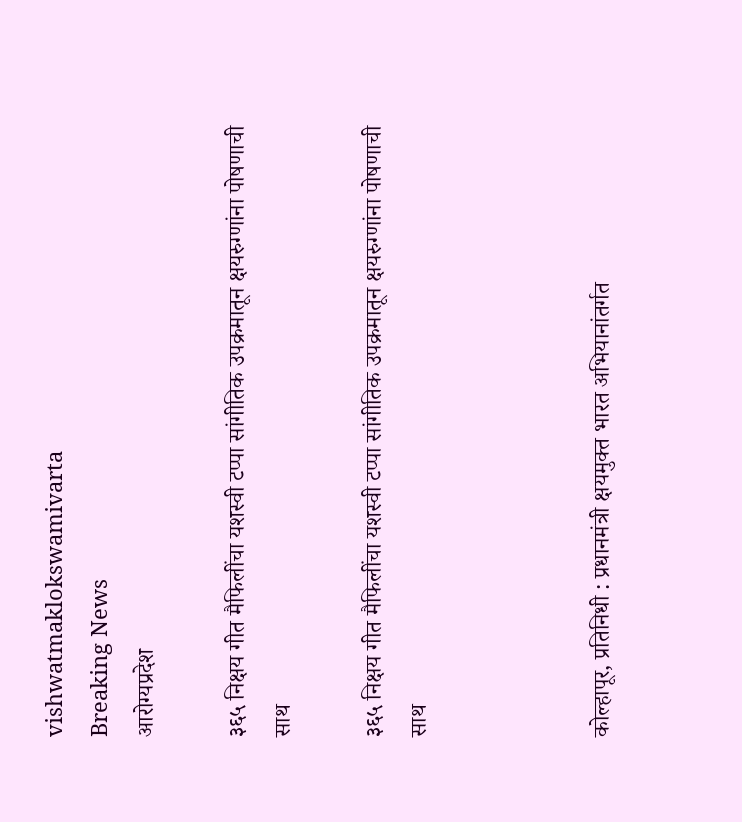vishwatmaklokswamivarta
Breaking News
आरोग्यप्रदेश

३६५ निक्षय गीत मैफिलींचा यशस्वी टप्पा सांगीतिक उपक्रमातून क्षयरुग्णांना पोषणाची साथ

३६५ निक्षय गीत मैफिलींचा यशस्वी टप्पा सांगीतिक उपक्रमातून क्षयरुग्णांना पोषणाची साथ



कोल्हापूर, प्रतिनिधी : प्रधानमंत्री क्षयमुक्त भारत अभियानांतर्गत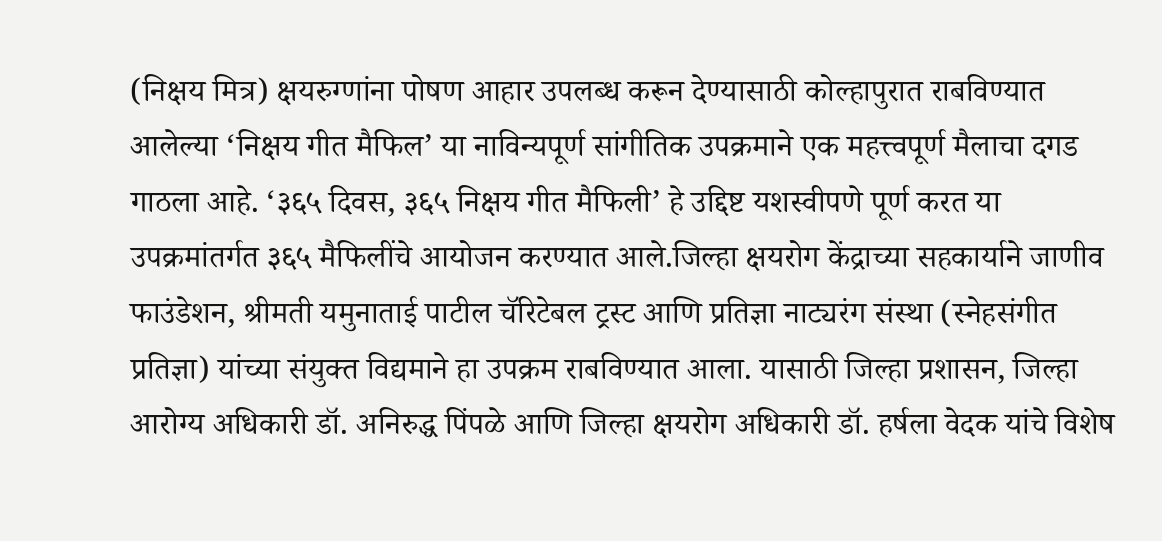(निक्षय मित्र) क्षयरुग्णांना पोषण आहार उपलब्ध करून देण्यासाठी कोल्हापुरात राबविण्यात आलेल्या ‘निक्षय गीत मैफिल’ या नाविन्यपूर्ण सांगीतिक उपक्रमाने एक महत्त्वपूर्ण मैलाचा दगड गाठला आहे. ‘३६५ दिवस, ३६५ निक्षय गीत मैफिली’ हे उद्दिष्ट यशस्वीपणे पूर्ण करत या उपक्रमांतर्गत ३६५ मैफिलींचे आयोजन करण्यात आले.जिल्हा क्षयरोग केंद्राच्या सहकार्याने जाणीव फाउंडेशन, श्रीमती यमुनाताई पाटील चॅरिटेबल ट्रस्ट आणि प्रतिज्ञा नाट्यरंग संस्था (स्नेहसंगीत प्रतिज्ञा) यांच्या संयुक्त विद्यमाने हा उपक्रम राबविण्यात आला. यासाठी जिल्हा प्रशासन, जिल्हा आरोग्य अधिकारी डॉ. अनिरुद्ध पिंपळे आणि जिल्हा क्षयरोग अधिकारी डॉ. हर्षला वेदक यांचे विशेष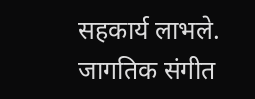सहकार्य लाभले.
जागतिक संगीत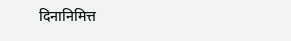दिनानिमित्त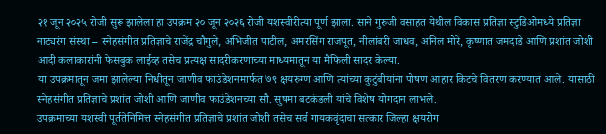२१ जून २०२५ रोजी सुरू झालेला हा उपक्रम २० जून २०२६ रोजी यशस्वीरीत्या पूर्ण झाला. साने गुरुजी वसाहत येथील विकास प्रतिज्ञा स्टुडिओमध्ये प्रतिज्ञा नाट्यरंग संस्था – स्नेहसंगीत प्रतिज्ञाचे राजेंद्र चौगुले, अभिजीत पाटील, अमरसिंग राजपूत, नीलांबरी जाधव, अनिल मोरे, कृष्णात जमदाडे आणि प्रशांत जोशी आदी कलाकारांनी फेसबुक लाईव्ह तसेच प्रत्यक्ष सादरीकरणाच्या माध्यमातून या मैफिली सादर केल्या.
या उपक्रमातून जमा झालेल्या निधीतून जाणीव फाउंडेशनमार्फत ७९ क्षयरुग्ण आणि त्यांच्या कुटुंबीयांना पोषण आहार किटचे वितरण करण्यात आले. यासाठी स्नेहसंगीत प्रतिज्ञाचे प्रशांत जोशी आणि जाणीव फाउंडेशनच्या सौ. सुषमा बटकंडली यांचे विशेष योगदान लाभले.
उपक्रमाच्या यशस्वी पूर्ततेनिमित्त स्नेहसंगीत प्रतिज्ञाचे प्रशांत जोशी तसेच सर्व गायकवृंदाचा सत्कार जिल्हा क्षयरोग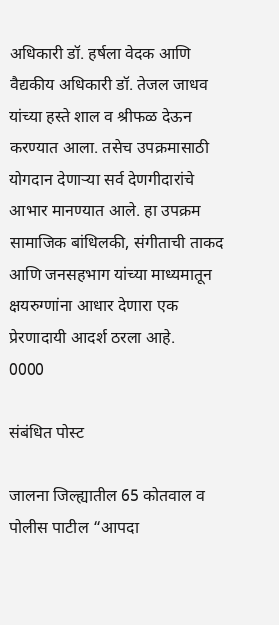अधिकारी डॉ. हर्षला वेदक आणि वैद्यकीय अधिकारी डॉ. तेजल जाधव यांच्या हस्ते शाल व श्रीफळ देऊन करण्यात आला. तसेच उपक्रमासाठी योगदान देणाऱ्या सर्व देणगीदारांचे आभार मानण्यात आले. हा उपक्रम सामाजिक बांधिलकी, संगीताची ताकद आणि जनसहभाग यांच्या माध्यमातून क्षयरुग्णांना आधार देणारा एक प्रेरणादायी आदर्श ठरला आहे.
0000

संबंधित पोस्ट

जालना जिल्ह्यातील 65 कोतवाल व पोलीस पाटील “आपदा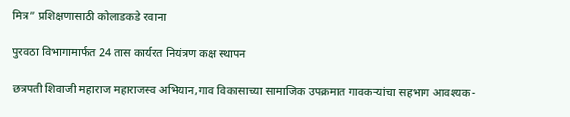मित्र” प्रशिक्षणासाठी कोलाडकडे रवाना

पुरवठा विभागामार्फत 24 तास कार्यरत नियंत्रण कक्ष स्थापन

छत्रपती शिवाजी महाराज महाराजस्व अभियान,गाव विकासाच्या सामाजिक उपक्रमात गावकऱ्यांचा सहभाग आवश्यक-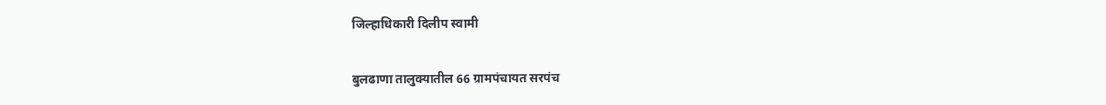जिल्हाधिकारी दिलीप स्वामी

बुलढाणा तालुक्यातील 66 ग्रामपंचायत सरपंच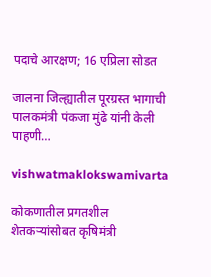पदाचे आरक्षण; 16 एप्रिला सोडत

जालना जिल्ह्यातील पूरग्रस्त भागाची पालकमंत्री पंकजा मुंढे यांनी केली पाहणी…

vishwatmaklokswamivarta

कोकणातील प्रगतशील शेतकऱ्यांसोबत कृषिमंत्री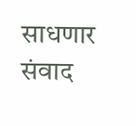साधणार संवाद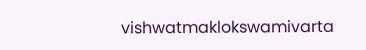vishwatmaklokswamivarta